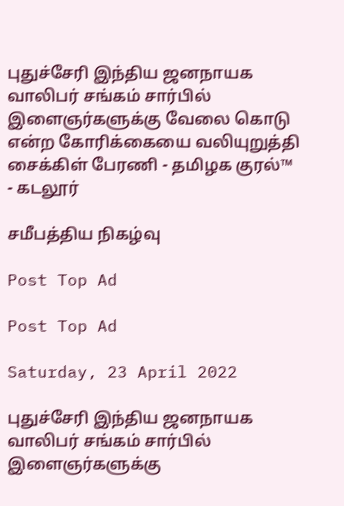புதுச்சேரி இந்திய ஜனநாயக வாலிபர் சங்கம் சார்பில் இளைஞர்களுக்கு வேலை கொடு என்ற கோரிக்கையை வலியுறுத்தி சைக்கிள் பேரணி - தமிழக குரல்™ - கடலூர்

சமீபத்திய நிகழ்வு

Post Top Ad

Post Top Ad

Saturday, 23 April 2022

புதுச்சேரி இந்திய ஜனநாயக வாலிபர் சங்கம் சார்பில் இளைஞர்களுக்கு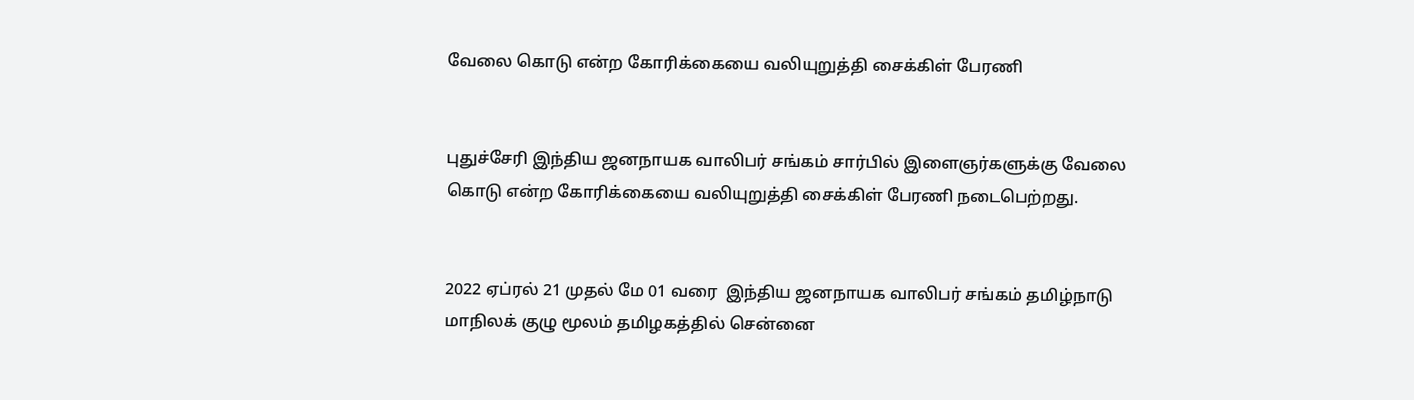வேலை கொடு என்ற கோரிக்கையை வலியுறுத்தி சைக்கிள் பேரணி


புதுச்சேரி இந்திய ஜனநாயக வாலிபர் சங்கம் சார்பில் இளைஞர்களுக்கு வேலை கொடு என்ற கோரிக்கையை வலியுறுத்தி சைக்கிள் பேரணி நடைபெற்றது.


2022 ஏப்ரல் 21 முதல் மே 01 வரை  இந்திய ஜனநாயக வாலிபர் சங்கம் தமிழ்நாடு மாநிலக் குழு மூலம் தமிழகத்தில் சென்னை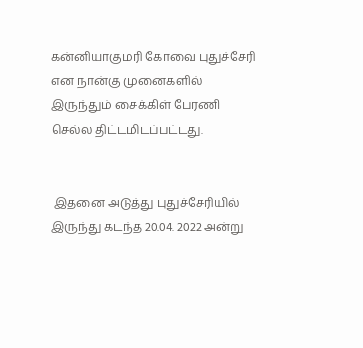கன்னியாகுமரி கோவை புதுச்சேரி என நான்கு முனைகளில் இருந்தும் சைக்கிள் பேரணி செல்ல திட்டமிடப்பட்டது.


 இதனை அடுத்து புதுச்சேரியில் இருந்து கடந்த 20.04. 2022 அன்று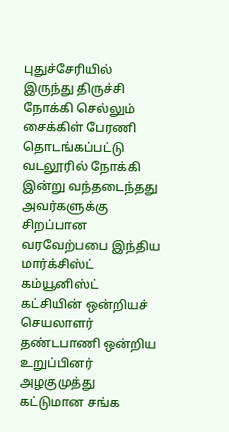புதுச்சேரியில் இருந்து திருச்சி நோக்கி செல்லும் சைக்கிள் பேரணி தொடங்கப்பட்டு வடலூரில் நோக்கி இன்று வந்தடைந்தது அவர்களுக்கு சிறப்பான வரவேற்பபை இந்திய மார்க்சிஸ்ட் கம்யூனிஸ்ட் கட்சியின் ஒன்றியச் செயலாளர் தண்டபாணி ஒன்றிய உறுப்பினர் அழகுமுத்து கட்டுமான சங்க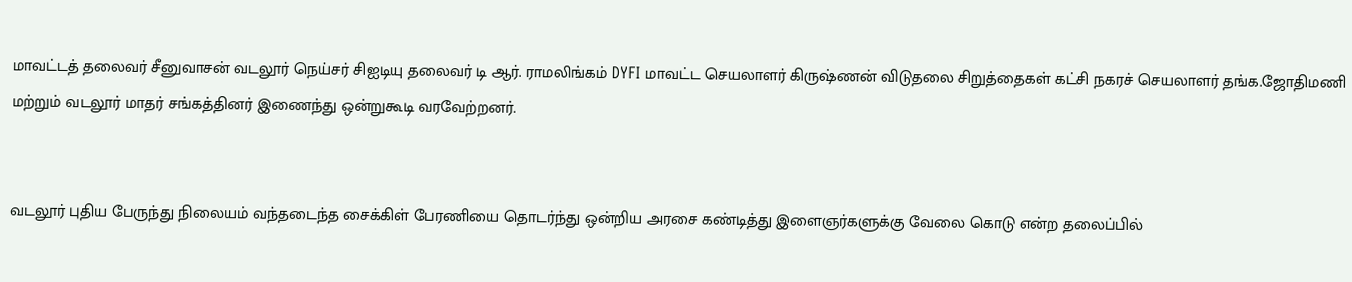மாவட்டத் தலைவர் சீனுவாசன் வடலூர் நெய்சர் சிஐடியு தலைவர் டி ஆர். ராமலிங்கம் DYFI மாவட்ட செயலாளர் கிருஷ்ணன் விடுதலை சிறுத்தைகள் கட்சி நகரச் செயலாளர் தங்க.ஜோதிமணி மற்றும் வடலூர் மாதர் சங்கத்தினர் இணைந்து ஒன்றுகூடி வரவேற்றனர்.


வடலூர் புதிய பேருந்து நிலையம் வந்தடைந்த சைக்கிள் பேரணியை தொடர்ந்து ஒன்றிய அரசை கண்டித்து இளைஞர்களுக்கு வேலை கொடு என்ற தலைப்பில்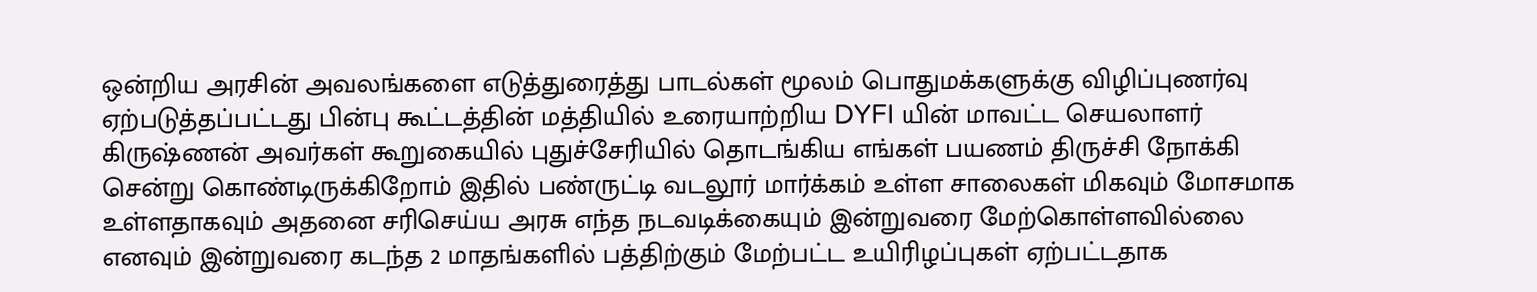ஒன்றிய அரசின் அவலங்களை எடுத்துரைத்து பாடல்கள் மூலம் பொதுமக்களுக்கு விழிப்புணர்வு ஏற்படுத்தப்பட்டது பின்பு கூட்டத்தின் மத்தியில் உரையாற்றிய DYFI யின் மாவட்ட செயலாளர் கிருஷ்ணன் அவர்கள் கூறுகையில் புதுச்சேரியில் தொடங்கிய எங்கள் பயணம் திருச்சி நோக்கி சென்று கொண்டிருக்கிறோம் இதில் பண்ருட்டி வடலூர் மார்க்கம் உள்ள சாலைகள் மிகவும் மோசமாக உள்ளதாகவும் அதனை சரிசெய்ய அரசு எந்த நடவடிக்கையும் இன்றுவரை மேற்கொள்ளவில்லை எனவும் இன்றுவரை கடந்த 2 மாதங்களில் பத்திற்கும் மேற்பட்ட உயிரிழப்புகள் ஏற்பட்டதாக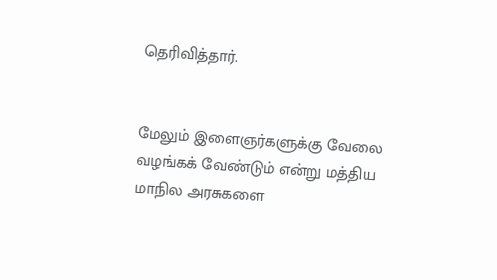தெரிவித்தார்.


மேலும் இளைஞர்களுக்கு வேலை வழங்கக் வேண்டும் என்று மத்திய மாநில அரசுகளை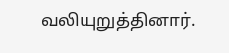வலியுறுத்தினார்.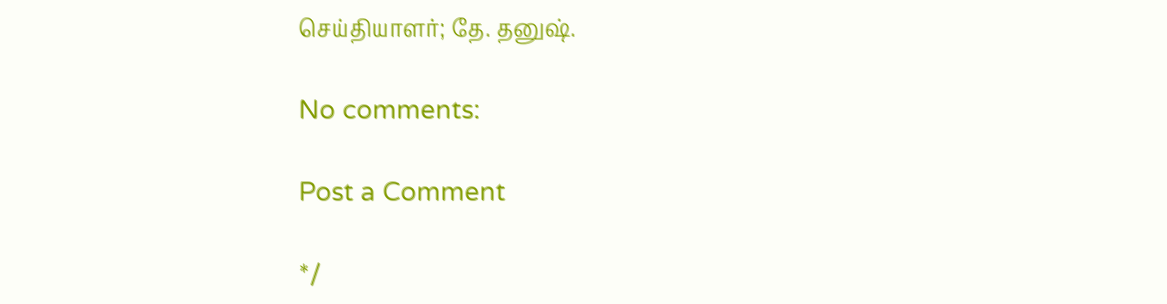செய்தியாளர்; தே. தனுஷ்.

No comments:

Post a Comment

*/